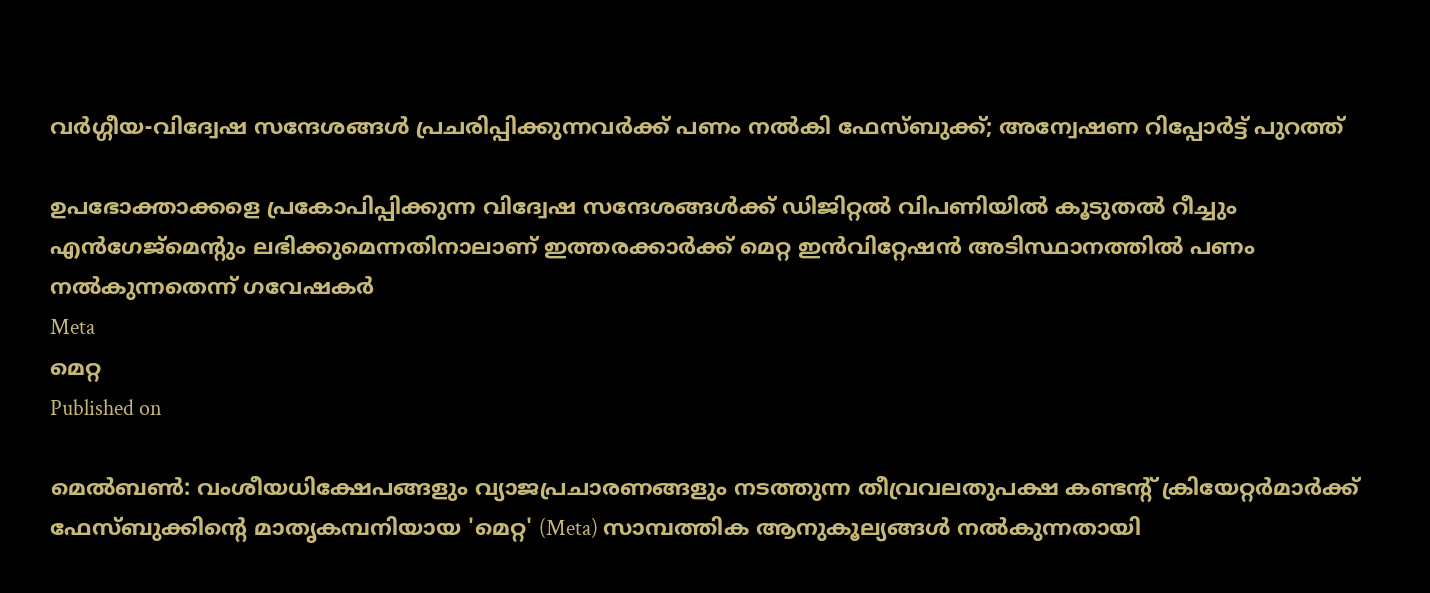വർഗ്ഗീയ-വിദ്വേഷ സന്ദേശങ്ങൾ പ്രചരിപ്പിക്കുന്നവർക്ക് പണം നൽകി ഫേസ്ബുക്ക്; അന്വേഷണ റിപ്പോർട്ട് പുറത്ത്

ഉപഭോക്താക്കളെ പ്രകോപിപ്പിക്കുന്ന വിദ്വേഷ സന്ദേശങ്ങൾക്ക് ഡിജിറ്റൽ വിപണിയിൽ കൂടുതൽ റീച്ചും എൻഗേജ്‌മെന്റും ലഭിക്കുമെന്നതിനാലാണ് ഇത്തരക്കാർക്ക് മെറ്റ ഇൻവിറ്റേഷൻ അടിസ്ഥാനത്തിൽ പണം നൽകുന്നതെന്ന് ഗവേഷകർ
Meta
മെറ്റ
Published on

മെൽബൺ: വംശീയധിക്ഷേപങ്ങളും വ്യാജപ്രചാരണങ്ങളും നടത്തുന്ന തീവ്രവലതുപക്ഷ കണ്ടന്റ് ക്രിയേറ്റർമാർക്ക് ഫേസ്ബുക്കിന്റെ മാതൃകമ്പനിയായ 'മെറ്റ' (Meta) സാമ്പത്തിക ആനുകൂല്യങ്ങൾ നൽകുന്നതായി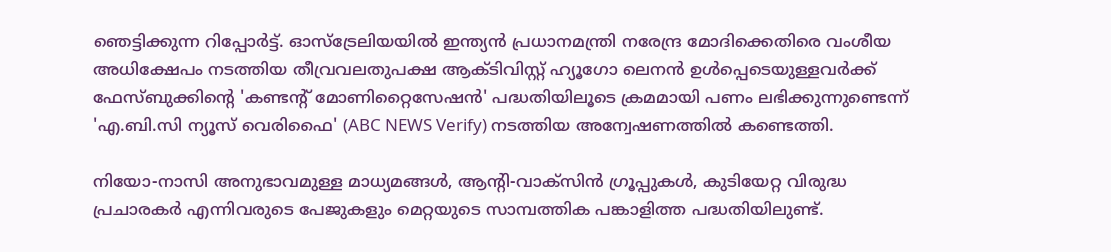ഞെട്ടിക്കുന്ന റിപ്പോർട്ട്. ഓസ്‌ട്രേലിയയിൽ ഇന്ത്യൻ പ്രധാനമന്ത്രി നരേന്ദ്ര മോദിക്കെതിരെ വംശീയ അധിക്ഷേപം നടത്തിയ തീവ്രവലതുപക്ഷ ആക്ടിവിസ്റ്റ് ഹ്യൂഗോ ലെനൻ ഉൾപ്പെടെയുള്ളവർക്ക് ഫേസ്ബുക്കിന്റെ 'കണ്ടന്റ് മോണിറ്റൈസേഷൻ' പദ്ധതിയിലൂടെ ക്രമമായി പണം ലഭിക്കുന്നുണ്ടെന്ന് 'എ.ബി.സി ന്യൂസ് വെരിഫൈ' (ABC NEWS Verify) നടത്തിയ അന്വേഷണത്തിൽ കണ്ടെത്തി.

നിയോ-നാസി അനുഭാവമുള്ള മാധ്യമങ്ങൾ, ആന്റി-വാക്സിൻ ഗ്രൂപ്പുകൾ, കുടിയേറ്റ വിരുദ്ധ പ്രചാരകർ എന്നിവരുടെ പേജുകളും മെറ്റയുടെ സാമ്പത്തിക പങ്കാളിത്ത പദ്ധതിയിലുണ്ട്.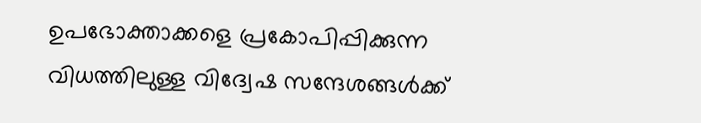ഉപഭോക്താക്കളെ പ്രകോപിപ്പിക്കുന്ന വിധത്തിലുള്ള വിദ്വേഷ സന്ദേശങ്ങൾക്ക്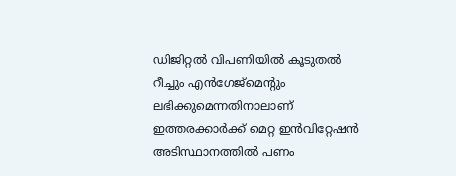ഡിജിറ്റൽ വിപണിയിൽ കൂടുതൽ റീച്ചും എൻഗേജ്‌മെന്റും ലഭിക്കുമെന്നതിനാലാണ് ഇത്തരക്കാർക്ക് മെറ്റ ഇൻവിറ്റേഷൻ അടിസ്ഥാനത്തിൽ പണം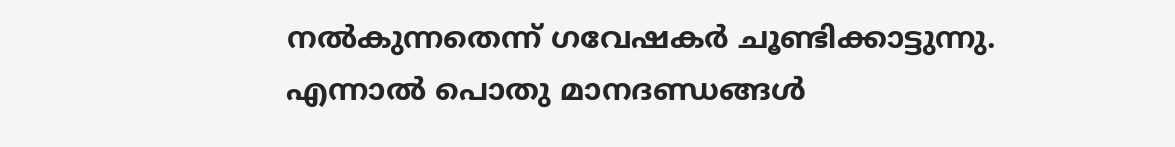നൽകുന്നതെന്ന് ഗവേഷകർ ചൂണ്ടിക്കാട്ടുന്നു. എന്നാൽ പൊതു മാനദണ്ഡങ്ങൾ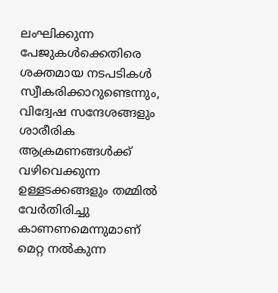ലംഘിക്കുന്ന പേജുകൾക്കെതിരെ ശക്തമായ നടപടികൾ സ്വീകരിക്കാറുണ്ടെന്നും, വിദ്വേഷ സന്ദേശങ്ങളും ശാരീരിക ആക്രമണങ്ങൾക്ക് വഴിവെക്കുന്ന ഉള്ളടക്കങ്ങളും തമ്മിൽ വേർതിരിച്ചു കാണണമെന്നുമാണ് മെറ്റ നൽകുന്ന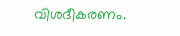വിശദീകരണം.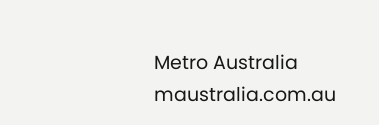Metro Australia
maustralia.com.au